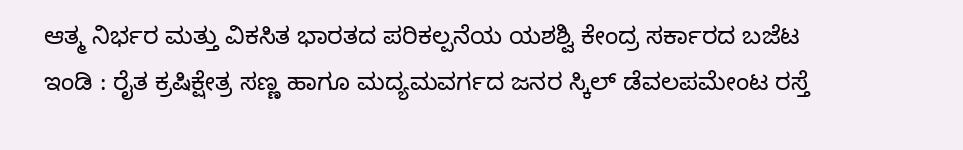ಆತ್ಮ ನಿರ್ಭರ ಮತ್ತು ವಿಕಸಿತ ಭಾರತದ ಪರಿಕಲ್ಪನೆಯ ಯಶಶ್ವಿ ಕೇಂದ್ರ ಸರ್ಕಾರದ ಬಜೆಟ
ಇಂಡಿ : ರೈತ ಕ್ರಷಿಕ್ಷೇತ್ರ ಸಣ್ಣ ಹಾಗೂ ಮದ್ಯಮವರ್ಗದ ಜನರ ಸ್ಕಿಲ್ ಡೆವಲಪಮೇಂಟ ರಸ್ತೆ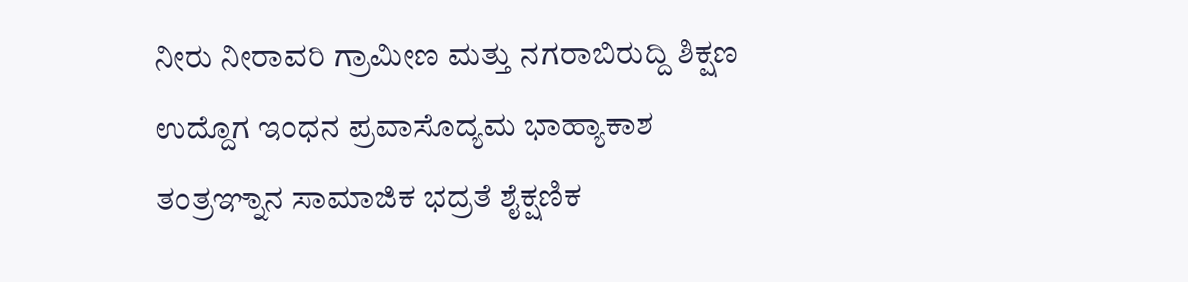ನೀರು ನೀರಾವರಿ ಗ್ರಾಮೀಣ ಮತ್ತು ನಗರಾಬಿರುದ್ದಿ ಶಿಕ್ಷಣ ಉದ್ದೊಗ ಇಂಧನ ಪ್ರವಾಸೊದ್ಯಮ ಭಾಹ್ಯಾಕಾಶ ತಂತ್ರಞ್ನಾನ ಸಾಮಾಜಿಕ ಭದ್ರತೆ ಶೈಕ್ಷಣಿಕ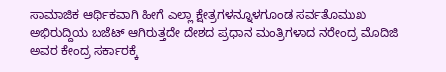ಸಾಮಾಜಿಕ ಆರ್ಥಿಕವಾಗಿ ಹೀಗೆ ಎಲ್ಲಾ ಕ್ಷೇತ್ರಗಳನ್ನೂಳಗೂಂಡ ಸರ್ವತೊಮುಖ ಅಭಿರುದ್ದಿಯ ಬಜೆಟ್ ಆಗಿರುತ್ತದೇ ದೇಶದ ಪ್ರಧಾನ ಮಂತ್ರಿಗಳಾದ ನರೇಂದ್ರ ಮೊದಿಜಿ ಅವರ ಕೇಂದ್ರ ಸರ್ಕಾರಕ್ಕೆ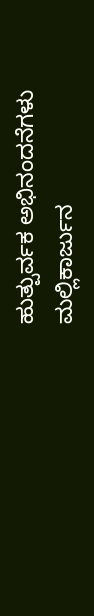ಹುತ್ಪುರ್ವಕ ಅಭಿನಂದನೆಗಳು
ಮಲ್ಲಿಕಾರ್ಜುನ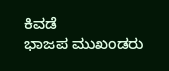ಕಿವಡೆ
ಭಾಜಪ ಮುಖಂಡರು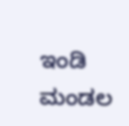ಇಂಡಿ ಮಂಡಲ